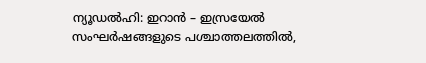ന്യൂഡൽഹി: ഇറാൻ – ഇസ്രയേൽ സംഘർഷങ്ങളുടെ പശ്ചാത്തലത്തിൽ,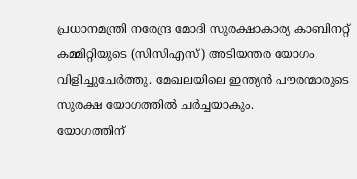പ്രധാനമന്ത്രി നരേന്ദ്ര മോദി സുരക്ഷാകാര്യ കാബിനറ്റ് കമ്മിറ്റിയുടെ (സിസിഎസ്) അടിയന്തര യോഗം വിളിച്ചുചേർത്തു. മേഖലയിലെ ഇന്ത്യൻ പൗരന്മാരുടെ സുരക്ഷ യോഗത്തിൽ ചർച്ചയാകും.
യോഗത്തിന്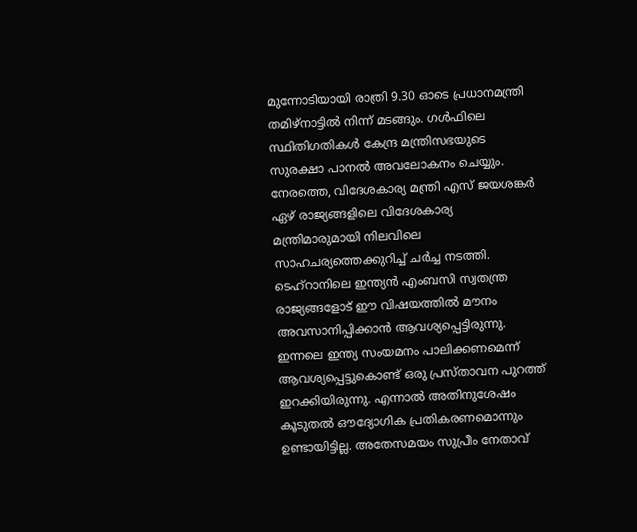മുന്നോടിയായി രാത്രി 9.30 ഓടെ പ്രധാനമന്ത്രി തമിഴ്നാട്ടിൽ നിന്ന് മടങ്ങും. ഗൾഫിലെ സ്ഥിതിഗതികൾ കേന്ദ്ര മന്ത്രിസഭയുടെ സുരക്ഷാ പാനൽ അവലോകനം ചെയ്യും. നേരത്തെ, വിദേശകാര്യ മന്ത്രി എസ് ജയശങ്കർ ഏഴ് രാജ്യങ്ങളിലെ വിദേശകാര്യ മന്ത്രിമാരുമായി നിലവിലെ സാഹചര്യത്തെക്കുറിച്ച് ചർച്ച നടത്തി.
ടെഹ്റാനിലെ ഇന്ത്യൻ എംബസി സ്വതന്ത്ര രാജ്യങ്ങളോട് ഈ വിഷയത്തിൽ മൗനം അവസാനിപ്പിക്കാൻ ആവശ്യപ്പെട്ടിരുന്നു. ഇന്നലെ ഇന്ത്യ സംയമനം പാലിക്കണമെന്ന് ആവശ്യപ്പെട്ടുകൊണ്ട് ഒരു പ്രസ്താവന പുറത്ത് ഇറക്കിയിരുന്നു. എന്നാൽ അതിനുശേഷം കൂടുതൽ ഔദ്യോഗിക പ്രതികരണമൊന്നും ഉണ്ടായിട്ടില്ല. അതേസമയം സുപ്രീം നേതാവ്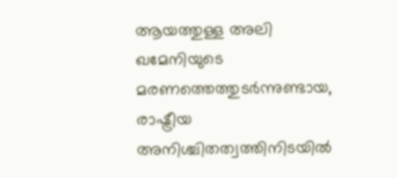ആയത്തുള്ള അലി ഖമേനിയുടെ മരണത്തെത്തുടർന്നുണ്ടായ, രാഷ്ട്രീയ അനിശ്ചിതത്വത്തിനിടയിൽ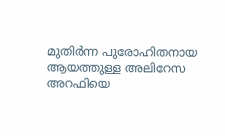മുതിർന്ന പുരോഹിതനായ ആയത്തുള്ള അലിറേസ അറഫിയെ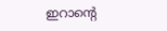ഇറാന്റെ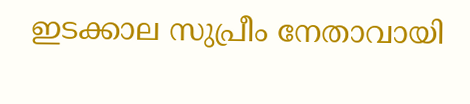ഇടക്കാല സുപ്രീം നേതാവായി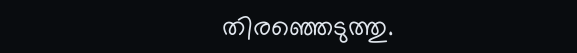തിരഞ്ഞെടുത്തു.